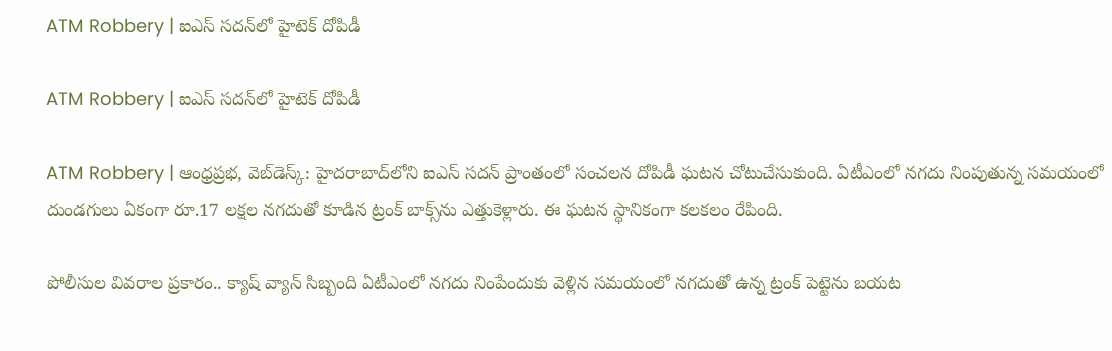ATM Robbery | ఐఎస్ సదన్‌లో హైటెక్ దోపిడీ

ATM Robbery | ఐఎస్ సదన్‌లో హైటెక్ దోపిడీ

ATM Robbery | ఆంధ్రప్రభ, వెబ్‌డెస్క్: హైదరాబాద్‌లోని ఐఎస్ సదన్ ప్రాంతంలో సంచలన దోపిడీ ఘటన చోటుచేసుకుంది. ఏటీఎంలో నగదు నింపుతున్న సమయంలో దుండగులు ఏకంగా రూ.17 లక్షల నగదుతో కూడిన ట్రంక్ బాక్స్‌ను ఎత్తుకెళ్లారు. ఈ ఘటన స్థానికంగా కలకలం రేపింది.

పోలీసుల వివరాల ప్రకారం.. క్యాష్ వ్యాన్ సిబ్బంది ఏటీఎంలో నగదు నింపేందుకు వెళ్లిన సమయంలో నగదుతో ఉన్న ట్రంక్ పెట్టెను బయట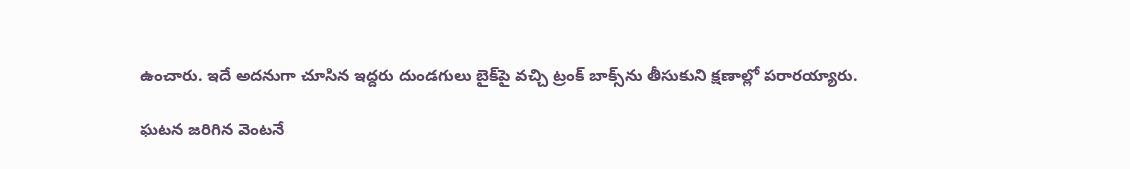ఉంచారు. ఇదే అదనుగా చూసిన ఇద్దరు దుండగులు బైక్‌పై వచ్చి ట్రంక్ బాక్స్‌ను తీసుకుని క్షణాల్లో పరారయ్యారు.

ఘటన జరిగిన వెంటనే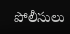పోలీసులు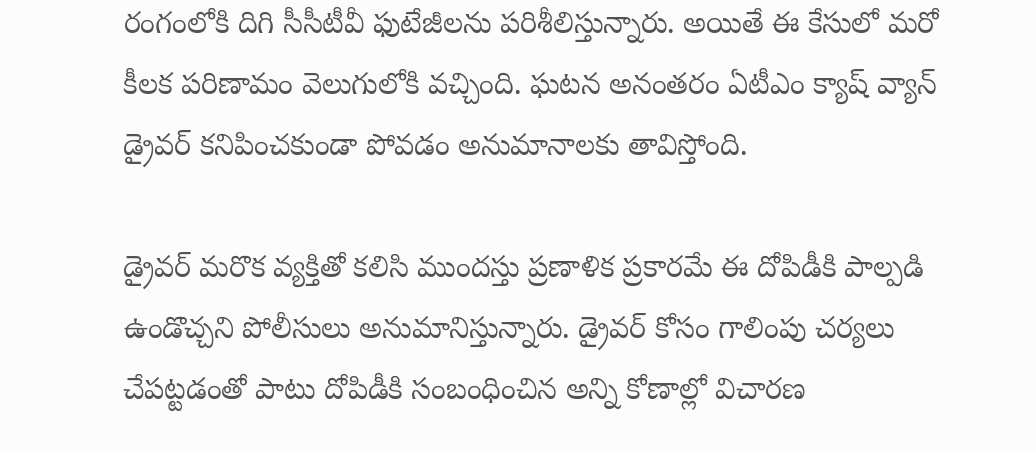రంగంలోకి దిగి సీసీటీవీ ఫుటేజీలను పరిశీలిస్తున్నారు. అయితే ఈ కేసులో మరో కీలక పరిణామం వెలుగులోకి వచ్చింది. ఘటన అనంతరం ఏటీఎం క్యాష్ వ్యాన్ డ్రైవర్ కనిపించకుండా పోవడం అనుమానాలకు తావిస్తోంది.

డ్రైవర్ మరొక వ్యక్తితో కలిసి ముందస్తు ప్రణాళిక ప్రకారమే ఈ దోపిడీకి పాల్పడి ఉండొచ్చని పోలీసులు అనుమానిస్తున్నారు. డ్రైవర్ కోసం గాలింపు చర్యలు చేపట్టడంతో పాటు దోపిడీకి సంబంధించిన అన్ని కోణాల్లో విచారణ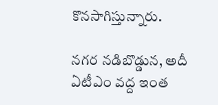కొనసాగిస్తున్నారు.

నగర నడిబొడ్డున, అదీ ఏటీఎం వద్ద ఇంత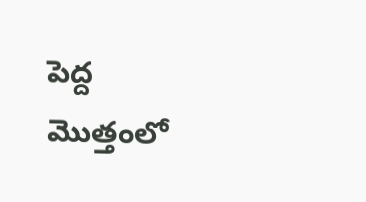పెద్ద మొత్తంలో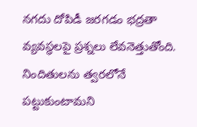నగదు దోపిడీ జరగడం భద్రతా వ్యవస్థలపై ప్రశ్నలు లేవనెత్తుతోంది. నిందితులను త్వరలోనే పట్టుకుంటామని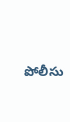పోలీసు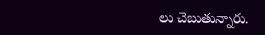లు చెబుతున్నారు.